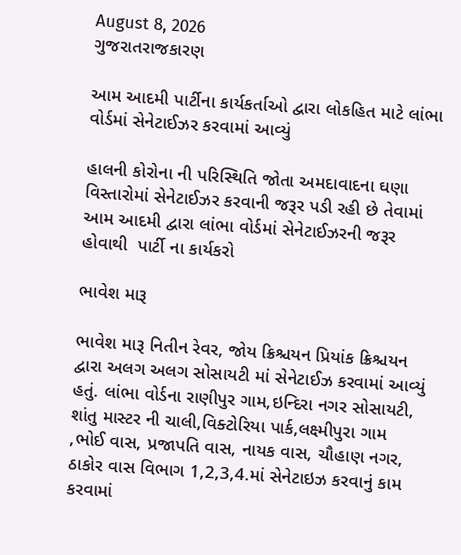August 8, 2026
ગુજરાતરાજકારણ

આમ આદમી પાર્ટીના કાર્યકર્તાઓ દ્વારા લોકહિત માટે લાંભા વોર્ડમાં સેનેટાઈઝર કરવામાં આવ્યું

હાલની કોરોના ની પરિસ્થિતિ જોતા અમદાવાદના ઘણા વિસ્તારોમાં સેનેટાઈઝર કરવાની જરૂર પડી રહી છે તેવામાં આમ આદમી દ્વારા લાંભા વોર્ડમાં સેનેટાઈઝરની જરૂર હોવાથી  પાર્ટી ના કાર્યકરો

ભાવેશ મારૂ

ભાવેશ મારૂ નિતીન રેવર, જોય ક્રિશ્ચયન પ્રિયાંક ક્રિશ્ચયન દ્વારા અલગ અલગ સોસાયટી માં સેનેટાઈઝ કરવામાં આવ્યું હતું. લાંભા વોર્ડના રાણીપુર ગામ,ઇન્દિરા નગર સોસાયટી, શાંતુ માસ્ટર ની ચાલી,વિક્ટોરિયા પાર્ક,લક્ષ્મીપુરા ગામ ,ભોઈ વાસ, પ્રજાપતિ વાસ, નાયક વાસ, ચૌહાણ નગર, ઠાકોર વાસ વિભાગ 1,2,3,4.માં સેનેટાઇઝ કરવાનું કામ કરવામાં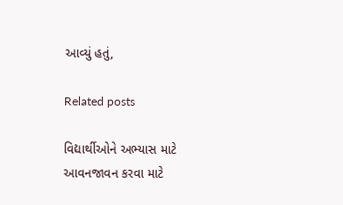આવ્યું હતું,

Related posts

વિદ્યાર્થીઓને અભ્યાસ માટે આવનજાવન કરવા માટે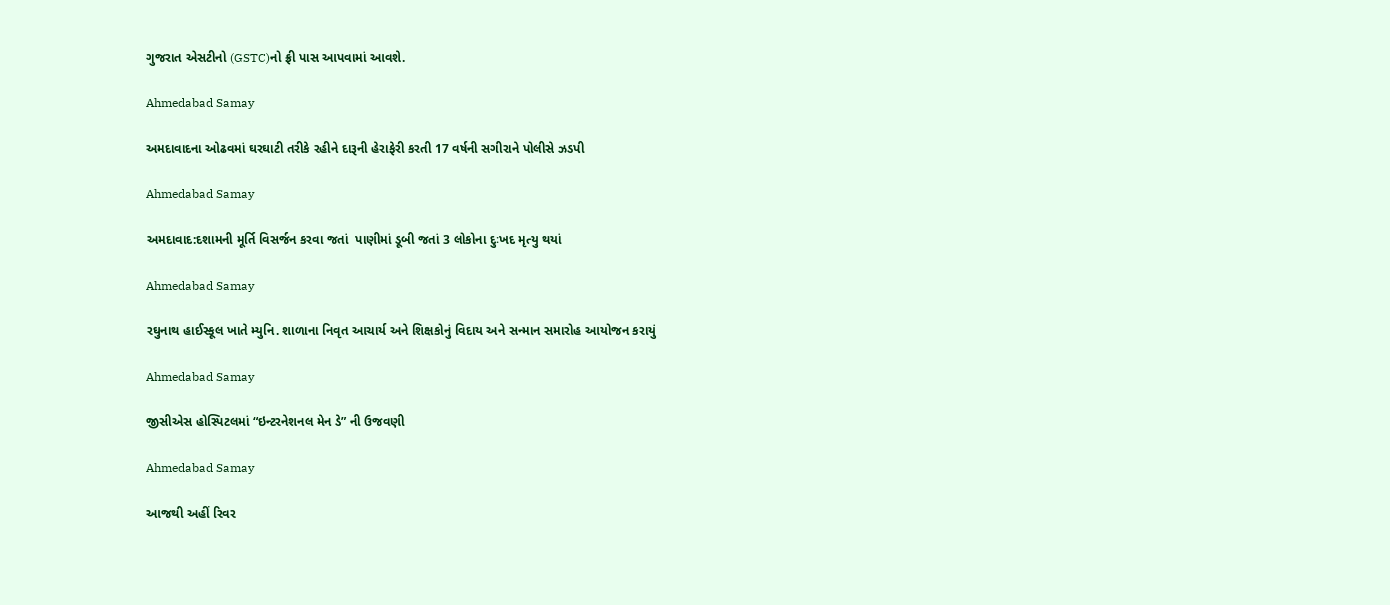ગુજરાત એસટીનો (GSTC)નો ફ્રી પાસ આપવામાં આવશે.

Ahmedabad Samay

અમદાવાદના ઓઢવમાં ઘરઘાટી તરીકે રહીને દારૂની હેરાફેરી કરતી 17 વર્ષની સગીરાને પોલીસે ઝડપી

Ahmedabad Samay

અમદાવાદ:દશામની મૂર્તિ વિસર્જન કરવા જતાં  પાણીમાં ડૂબી જતાં 3 લોકોના દુઃખદ મૃત્યુ થયાં

Ahmedabad Samay

રઘુનાથ હાઈસ્કૂલ ખાતે મ્યુનિ. શાળાના નિવૃત આચાર્ય અને શિક્ષકોનું વિદાય અને સન્માન સમારોહ આયોજન કરાયું

Ahmedabad Samay

જીસીએસ હોસ્પિટલમાં “ઇન્ટરનેશનલ મેન ડે” ની ઉજવણી

Ahmedabad Samay

આજથી અહીં રિવર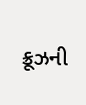ક્રૂઝની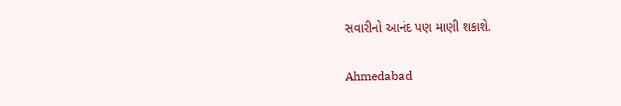સવારીનો આનંદ પણ માણી શકાશે.

Ahmedabad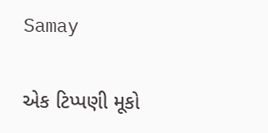Samay

એક ટિપ્પણી મૂકો